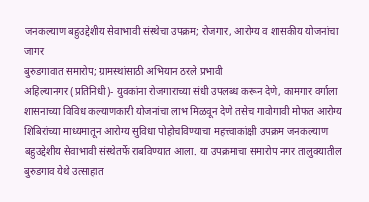जनकल्याण बहुउद्देशीय सेवाभावी संस्थेचा उपक्रम; रोजगार, आरोग्य व शासकीय योजनांचा जागर
बुरुडगावात समारोप; ग्रामस्थांसाठी अभियान ठरले प्रभावी
अहिल्यानगर (प्रतिनिधी)- युवकांना रोजगाराच्या संधी उपलब्ध करून देणे, कामगार वर्गाला शासनाच्या विविध कल्याणकारी योजनांचा लाभ मिळवून देणे तसेच गावोगावी मोफत आरोग्य शिबिरांच्या माध्यमातून आरोग्य सुविधा पोहोचविण्याचा महत्त्वाकांक्षी उपक्रम जनकल्याण बहुउद्देशीय सेवाभावी संस्थेतर्फे राबविण्यात आला. या उपक्रमाचा समारोप नगर तालुक्यातील बुरुडगाव येथे उत्साहात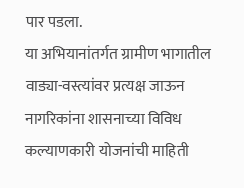पार पडला.
या अभियानांतर्गत ग्रामीण भागातील वाड्या-वस्त्यांवर प्रत्यक्ष जाऊन नागरिकांना शासनाच्या विविध कल्याणकारी योजनांची माहिती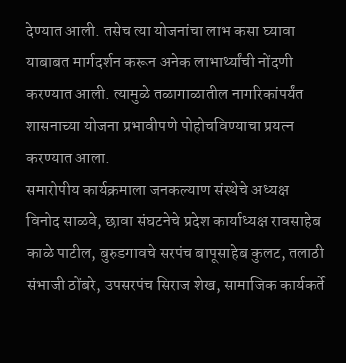देण्यात आली. तसेच त्या योजनांचा लाभ कसा घ्यावा याबाबत मार्गदर्शन करून अनेक लाभार्थ्यांची नोंदणी करण्यात आली. त्यामुळे तळागाळातील नागरिकांपर्यंत शासनाच्या योजना प्रभावीपणे पोहोचविण्याचा प्रयत्न करण्यात आला.
समारोपीय कार्यक्रमाला जनकल्याण संस्थेचे अध्यक्ष विनोद साळवे, छावा संघटनेचे प्रदेश कार्याध्यक्ष रावसाहेब काळे पाटील, बुरुडगावचे सरपंच बापूसाहेब कुलट, तलाठी संभाजी ठोंबरे, उपसरपंच सिराज शेख, सामाजिक कार्यकर्ते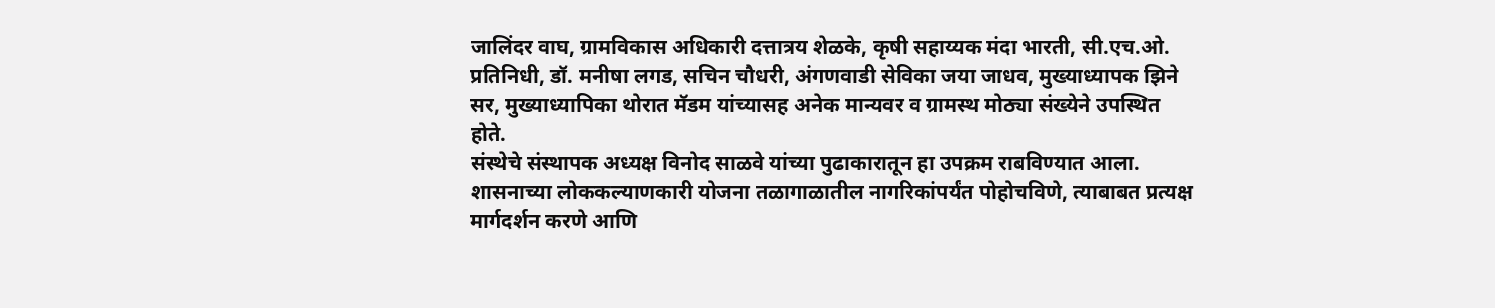जालिंदर वाघ, ग्रामविकास अधिकारी दत्तात्रय शेळके, कृषी सहाय्यक मंदा भारती, सी.एच.ओ. प्रतिनिधी, डॉ. मनीषा लगड, सचिन चौधरी, अंगणवाडी सेविका जया जाधव, मुख्याध्यापक झिने सर, मुख्याध्यापिका थोरात मॅडम यांच्यासह अनेक मान्यवर व ग्रामस्थ मोठ्या संख्येने उपस्थित होते.
संस्थेचे संस्थापक अध्यक्ष विनोद साळवे यांच्या पुढाकारातून हा उपक्रम राबविण्यात आला. शासनाच्या लोककल्याणकारी योजना तळागाळातील नागरिकांपर्यंत पोहोचविणे, त्याबाबत प्रत्यक्ष मार्गदर्शन करणे आणि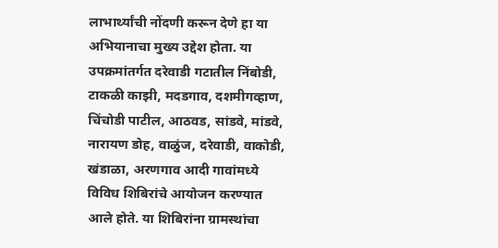लाभार्थ्यांची नोंदणी करून देणे हा या अभियानाचा मुख्य उद्देश होता. या उपक्रमांतर्गत दरेवाडी गटातील निंबोडी, टाकळी काझी, मदडगाव, दशमीगव्हाण, चिंचोडी पाटील, आठवड, सांडवे, मांडवे, नारायण डोह, वाळुंज, दरेवाडी, वाकोडी, खंडाळा, अरणगाव आदी गावांमध्ये विविध शिबिरांचे आयोजन करण्यात आले होते. या शिबिरांना ग्रामस्थांचा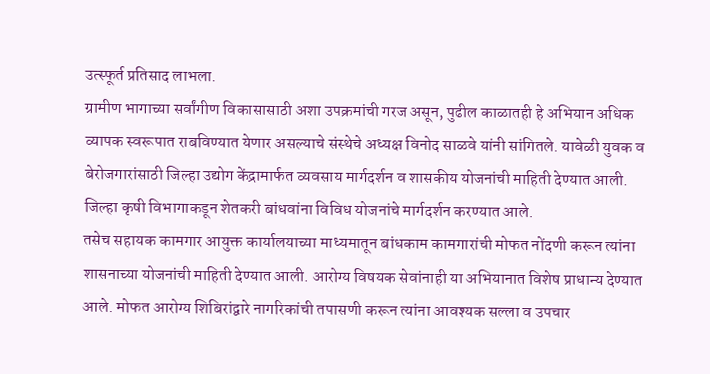उत्स्फूर्त प्रतिसाद लाभला.
ग्रामीण भागाच्या सर्वांगीण विकासासाठी अशा उपक्रमांची गरज असून, पुढील काळातही हे अभियान अधिक व्यापक स्वरूपात राबविण्यात येणार असल्याचे संस्थेचे अध्यक्ष विनोद साळवे यांनी सांगितले. यावेळी युवक व बेरोजगारांसाठी जिल्हा उद्योग केंद्रामार्फत व्यवसाय मार्गदर्शन व शासकीय योजनांची माहिती देण्यात आली. जिल्हा कृषी विभागाकडून शेतकरी बांधवांना विविध योजनांचे मार्गदर्शन करण्यात आले.
तसेच सहायक कामगार आयुक्त कार्यालयाच्या माध्यमातून बांधकाम कामगारांची मोफत नोंदणी करून त्यांना शासनाच्या योजनांची माहिती देण्यात आली. आरोग्य विषयक सेवांनाही या अभियानात विशेष प्राधान्य देण्यात आले. मोफत आरोग्य शिबिरांद्वारे नागरिकांची तपासणी करून त्यांना आवश्यक सल्ला व उपचार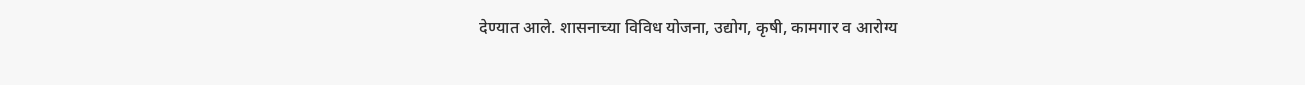देण्यात आले. शासनाच्या विविध योजना, उद्योग, कृषी, कामगार व आरोग्य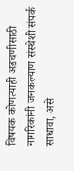विषयक कोणत्याही अडचणीसाठी नागरिकांनी जनकल्याण संस्थेशी संपर्क साधावा, असे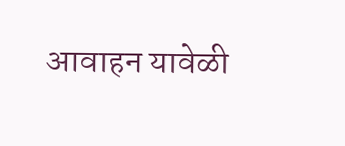आवाहन यावेळी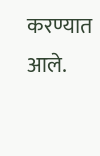करण्यात आले.